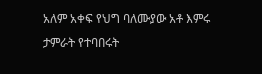አለም አቀፍ የህግ ባለሙያው አቶ እምሩ ታምራት የተባበሩት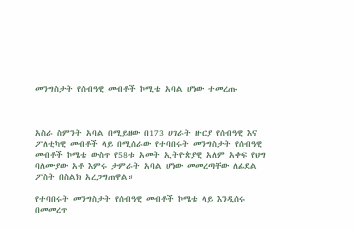መንግስታት የሰብዓዊ መብቶች ኮሚቴ አባል ሆነው ተመረጡ



አስራ ስምንት አባል በሚይዘው በ173 ሀገራት ዙርያ የሰብዓዊ እና ፖለቲካዊ መብቶች ላይ በሚሰራው የተባበሩት መንግስታት የሰብዓዊ መብቶች ኮሜቴ ውስጥ የ58ቱ አመት ኢትዮጵያዊ አለም አቀፍ የህግ ባለሙያው አቶ እምሩ ታምራት አባል ሆነው መመረጣቸው ለፊደል ፖስት በስልክ አረጋግጠዋል።

የተባበሩት መንግስታት የሰብዓዊ መብቶች ኮሜቴ ላይ እንዲሰሩ በመመረጥ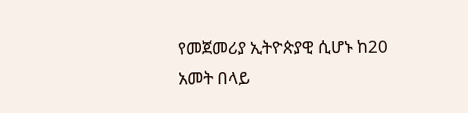የመጀመሪያ ኢትዮጵያዊ ሲሆኑ ከ20 አመት በላይ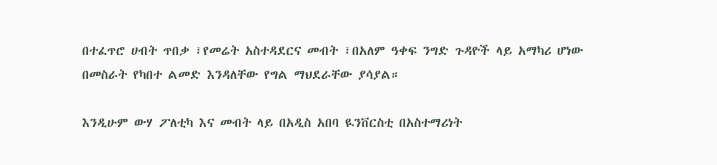በተፈጥሮ ሀብት ጥበቃ ፣የመሬት አስተዳደርና መብት ፣በአለም ዓቀፍ ንግድ ጉዳዮች ላይ አማካሪ ሆነው በመስራት የካበተ ልመድ እንዳለቸው የግል ማህደራቸው ያሳያል።

እንዲሁም ውሃ ፖለቲካ እና መብት ላይ በአዲስ አበባ ዪንቨርስቲ በአስተማሪነት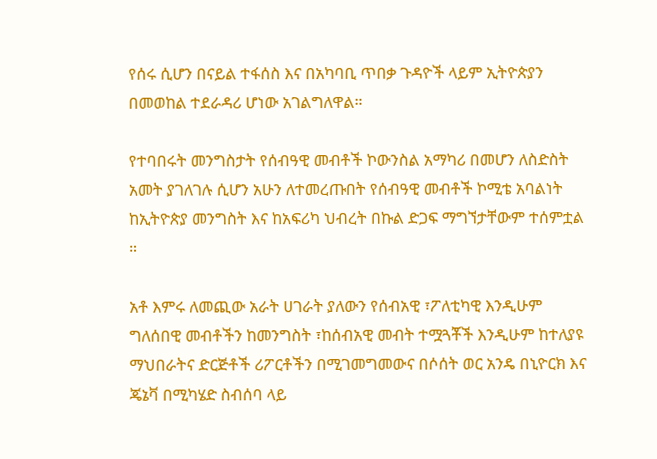የሰሩ ሲሆን በናይል ተፋሰስ እና በአካባቢ ጥበቃ ጉዳዮች ላይም ኢትዮጵያን በመወከል ተደራዳሪ ሆነው አገልግለዋል።

የተባበሩት መንግስታት የሰብዓዊ መብቶች ኮውንስል አማካሪ በመሆን ለስድስት አመት ያገለገሉ ሲሆን አሁን ለተመረጡበት የሰብዓዊ መብቶች ኮሚቴ አባልነት ከኢትዮጵያ መንግስት እና ከአፍሪካ ህብረት በኩል ድጋፍ ማግኘታቸውም ተሰምቷል ።

አቶ እምሩ ለመጪው አራት ሀገራት ያለውን የሰብአዊ ፣ፖለቲካዊ እንዲሁም ግለሰበዊ መብቶችን ከመንግስት ፣ከሰብአዊ መብት ተሟጓቾች እንዲሁም ከተለያዩ ማህበራትና ድርጅቶች ሪፖርቶችን በሚገመግመውና በሶሰት ወር አንዴ በኒዮርክ እና ጄኔቫ በሚካሄድ ስብሰባ ላይ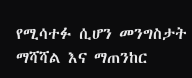የሚሳተፉ ሲሆን መንግስታት ማሻሻል እና ማጠንከር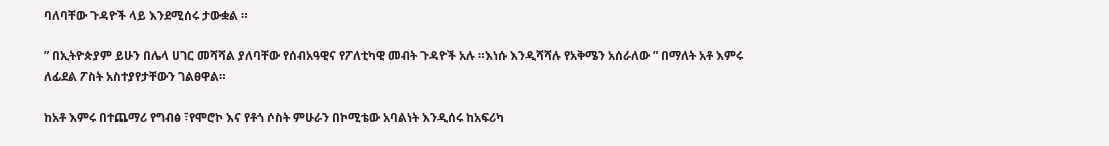ባለባቸው ጉዳዮች ላይ እንደሚሰሩ ታውቋል ።

” በኢትዮጵያም ይሁን በሌላ ሀገር መሻሻል ያለባቸው የሰብአዓዊና የፖለቲካዊ መብት ጉዳዮች አሉ ።እነሱ እንዲሻሻሉ የአቅሜን አሰራለው ” በማለት አቶ እምሩ ለፊደል ፖስት አስተያየታቸውን ገልፀዋል።

ከአቶ እምሩ በተጨማሪ የግብፅ ፣የሞሮኮ እና የቶጎ ሶስት ምሁራን በኮሚቴው አባልነት እንዲሰሩ ከአፍሪካ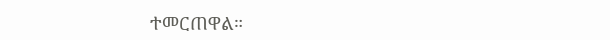ተመርጠዋል።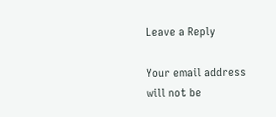Leave a Reply

Your email address will not be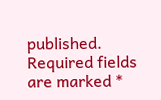published. Required fields are marked *